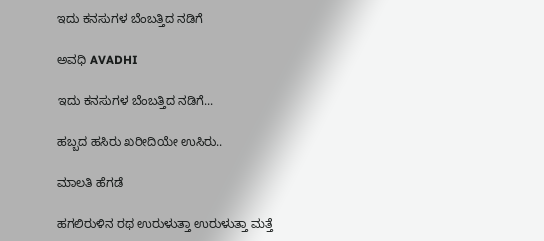ಇದು ಕನಸುಗಳ ಬೆಂಬತ್ತಿದ ನಡಿಗೆ‍

ಅವಧಿ AVADHI

ಇದು ಕನಸುಗಳ ಬೆಂಬತ್ತಿದ ನಡಿಗೆ...

ಹಬ್ಬದ ಹಸಿರು ಖರೀದಿಯೇ ಉಸಿರು..

ಮಾಲತಿ ಹೆಗಡೆ

ಹಗಲಿರುಳಿನ ರಥ ಉರುಳುತ್ತಾ ಉರುಳುತ್ತಾ ಮತ್ತೆ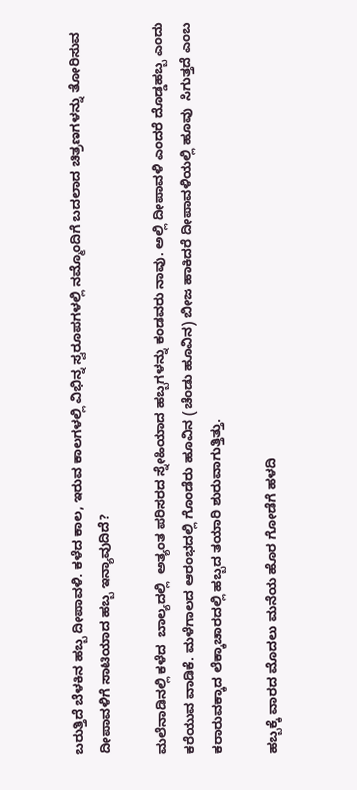ಬರುತ್ತಿದೆ ಬೆಳಕಿನ ಹಬ್ಬ ದೀಪಾವಳಿ. ಕಳೆದ ಕಾಲ, ಇರುವ ಕಾಲಗಳಲ್ಲಿ ವಿಭಿನ್ನ ಸ್ವರೂಪಗಳಲ್ಲಿ ನಮ್ಮೊಂದಿಗೆ ಬದಲಾದ ಚಿತ್ರಣಗಳನ್ನು ತೋರಿಸುವ ದೀಪಾವಳಿಗೆ ಸಾಟಿಯಾದ ಹಬ್ಬ ಇನ್ಯಾವುದಿದೆ?

ಮಲೆನಾಡಿನಲ್ಲಿ ಕಳೆದ  ಬಾಲ್ಯದಲ್ಲಿ  ಅತ್ಯಂತ ಪರಿಸರದ ಸ್ನೇಹಿಯಾದ ಹಬ್ಬಗಳನ್ನು ಕಂಡವರು ನಾವು. ಅಲ್ಲಿ ದೀಪಾವಳಿ ಎಂದರೆ ದೊಡ್ಡಹಬ್ಬ ಎಂದು ಕರೆಯುವ ವಾಡಿಕೆ. ಮಳೆಗಾಲದ ಆರಂಭದಲ್ಲಿ ಗೊಂಡೆರು ಹೂವಿನ (ಚೆಂಡು ಹೂವಿನ) ಬೀಜ ಹಾಕಿದರೆ ದೀಪಾವಳಿಯಲ್ಲಿ ಹೂವು  ಸಿಗುತ್ತದೆ ಎಂಬ ಕರಾರುವಕ್ಕಾದ ಲೆಕ್ಕಾಚಾರದಲ್ಲಿ ಹಬ್ಬದ ತಯಾರಿ ಶುರುವಾಗುತ್ತಿತ್ತು.

ಹಬ್ಬಕ್ಕೆ ವಾರದ ಮೊದಲು ಮನೆಯ ಹೊರ ಗೋಡೆಗೆ ಹಳದಿ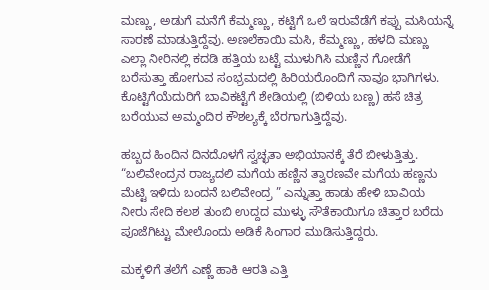ಮಣ್ಣು, ಅಡುಗೆ ಮನೆಗೆ ಕೆಮ್ಮಣ್ಣು, ಕಟ್ಟಿಗೆ ಒಲೆ ಇರುವೆಡೆಗೆ ಕಪ್ಪು ಮಸಿಯನ್ನೆ ಸಾರಣೆ ಮಾಡುತ್ತಿದ್ದೆವು. ಅಣಲೆಕಾಯಿ ಮಸಿ, ಕೆಮ್ಮಣ್ಣು, ಹಳದಿ ಮಣ್ಣು ಎಲ್ಲಾ ನೀರಿನಲ್ಲಿ ಕದಡಿ ಹತ್ತಿಯ ಬಟ್ಟೆ ಮುಳುಗಿಸಿ ಮಣ್ಣಿನ ಗೋಡೆಗೆ ಬರೆಸುತ್ತಾ ಹೋಗುವ ಸಂಭ್ರಮದಲ್ಲಿ ಹಿರಿಯರೊಂದಿಗೆ ನಾವೂ ಭಾಗಿಗಳು. ಕೊಟ್ಟಿಗೆಯೆದುರಿಗೆ ಬಾವಿಕಟ್ಟೆಗೆ ಶೇಡಿಯಲ್ಲಿ (ಬಿಳಿಯ ಬಣ್ಣ) ಹಸೆ ಚಿತ್ರ ಬರೆಯುವ ಅಮ್ಮಂದಿರ ಕೌಶಲ್ಯಕ್ಕೆ ಬೆರಗಾಗುತ್ತಿದ್ದೆವು.

ಹಬ್ಬದ ಹಿಂದಿನ ದಿನದೊಳಗೆ ಸ್ವಚ್ಛತಾ ಅಭಿಯಾನಕ್ಕೆ ತೆರೆ ಬೀಳುತ್ತಿತ್ತು. “ಬಲಿವೇಂದ್ರನ ರಾಜ್ಯದಲಿ ಮಗೆಯ ಹಣ್ಣಿನ ತ್ವಾರಣವೇ ಮಗೆಯ ಹಣ್ಣನು ಮೆಟ್ಟಿ ಇಳಿದು ಬಂದನೆ ಬಲಿವೇಂದ್ರ ” ಎನ್ನುತ್ತಾ ಹಾಡು ಹೇಳಿ ಬಾವಿಯ ನೀರು ಸೇದಿ ಕಲಶ ತುಂಬಿ ಉದ್ದದ ಮುಳ್ಳು ಸೌತೆಕಾಯಿಗೂ ಚಿತ್ತಾರ ಬರೆದು ಪೂಜೆಗಿಟ್ಟು ಮೇಲೊಂದು ಅಡಿಕೆ ಸಿಂಗಾರ ಮುಡಿಸುತ್ತಿದ್ದರು.

ಮಕ್ಕಳಿಗೆ ತಲೆಗೆ ಎಣ್ಣೆ ಹಾಕಿ ಆರತಿ ಎತ್ತಿ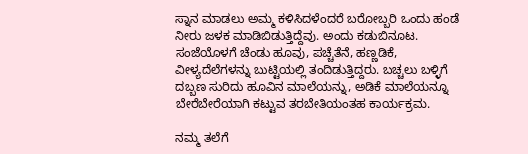ಸ್ನಾನ ಮಾಡಲು ಅಮ್ಮ ಕಳಿಸಿದಳೆಂದರೆ ಬರೋಬ್ಬರಿ ಒಂದು ಹಂಡೆ ನೀರು ಜಳಕ ಮಾಡಿಬಿಡುತ್ತಿದ್ದೆವು. ಅಂದು ಕಡುಬಿನೂಟ. ಸಂಜೆಯೊಳಗೆ ಚೆಂಡು ಹೂವು, ಪಚ್ಚೆತೆನೆ, ಹಣ್ಣಡಿಕೆ, ವೀಳ್ಯದೆಲೆಗಳನ್ನು ಬುಟ್ಟಿಯಲ್ಲಿ ತಂದಿಡುತ್ತಿದ್ದರು. ಬಚ್ಚಲು ಬಳ್ಳಿಗೆ ದಬ್ಬಣ ಸುರಿದು ಹೂವಿನ ಮಾಲೆಯನ್ನು, ಅಡಿಕೆ ಮಾಲೆಯನ್ನೂ ಬೇರೆಬೇರೆಯಾಗಿ ಕಟ್ಟುವ ತರಬೇತಿಯಂತಹ ಕಾರ್ಯಕ್ರಮ.

ನಮ್ಮ ತಲೆಗೆ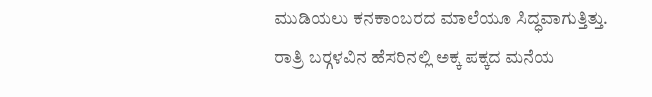ಮುಡಿಯಲು ಕನಕಾಂಬರದ ಮಾಲೆಯೂ ಸಿದ್ಧವಾಗುತ್ತಿತ್ತು. ರಾತ್ರಿ ಬರ‍್ಗಳವಿನ ಹೆಸರಿನಲ್ಲಿ ಅಕ್ಕ ಪಕ್ಕದ ಮನೆಯ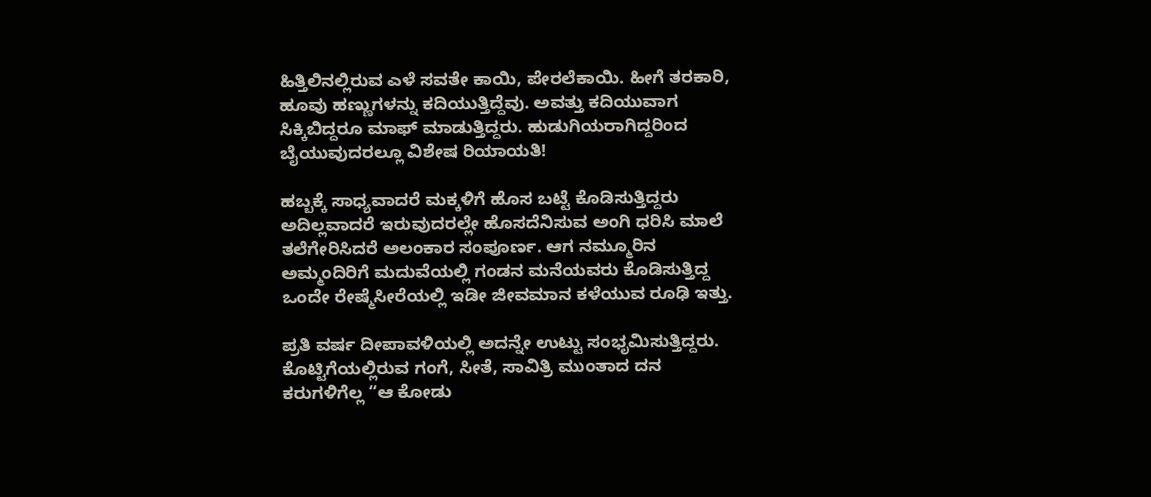ಹಿತ್ತಿಲಿನಲ್ಲಿರುವ ಎಳೆ ಸವತೇ ಕಾಯಿ, ಪೇರಲೆಕಾಯಿ. ಹೀಗೆ ತರಕಾರಿ, ಹೂವು ಹಣ್ಣುಗಳನ್ನು ಕದಿಯುತ್ತಿದ್ದೆವು. ಅವತ್ತು ಕದಿಯುವಾಗ ಸಿಕ್ಕಿಬಿದ್ದರೂ ಮಾಫ್ ಮಾಡುತ್ತಿದ್ದರು. ಹುಡುಗಿಯರಾಗಿದ್ದರಿಂದ ಬೈಯುವುದರಲ್ಲೂ ವಿಶೇಷ ರಿಯಾಯತಿ!

ಹಬ್ಬಕ್ಕೆ ಸಾಧ್ಯವಾದರೆ ಮಕ್ಕಳಿಗೆ ಹೊಸ ಬಟ್ಟೆ ಕೊಡಿಸುತ್ತಿದ್ದರು ಅದಿಲ್ಲವಾದರೆ ಇರುವುದರಲ್ಲೇ ಹೊಸದೆನಿಸುವ ಅಂಗಿ ಧರಿಸಿ ಮಾಲೆ ತಲೆಗೇರಿಸಿದರೆ ಅಲಂಕಾರ ಸಂಪೂರ್ಣ. ಆಗ ನಮ್ಮೂರಿನ ಅಮ್ಮಂದಿರಿಗೆ ಮದುವೆಯಲ್ಲಿ ಗಂಡನ ಮನೆಯವರು ಕೊಡಿಸುತ್ತಿದ್ದ ಒಂದೇ ರೇಷ್ಮೆಸೀರೆಯಲ್ಲಿ ಇಡೀ ಜೀವಮಾನ ಕಳೆಯುವ ರೂಢಿ ಇತ್ತು.

ಪ್ರತಿ ವರ್ಷ ದೀಪಾವಳಿಯಲ್ಲಿ ಅದನ್ನೇ ಉಟ್ಟು ಸಂಭೃಮಿಸುತ್ತಿದ್ದರು. ಕೊಟ್ಟಿಗೆಯಲ್ಲಿರುವ ಗಂಗೆ, ಸೀತೆ, ಸಾವಿತ್ರಿ ಮುಂತಾದ ದನ ಕರುಗಳಿಗೆಲ್ಲ “ಆ ಕೋಡು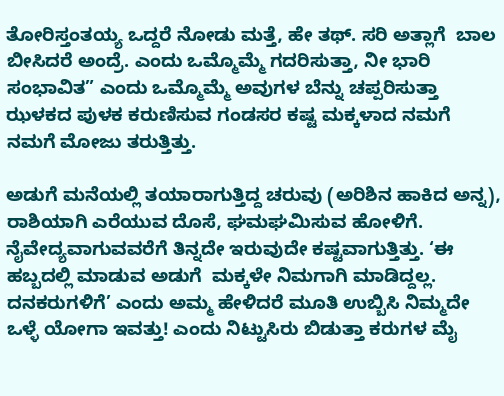ತೋರಿಸ್ತಂತಯ್ಯ ಒದ್ದರೆ ನೋಡು ಮತ್ತೆ, ಹೇ ತಥ್. ಸರಿ ಅತ್ಲಾಗೆ  ಬಾಲ ಬೀಸಿದರೆ ಅಂದ್ರೆ. ಎಂದು ಒಮ್ಮೊಮ್ಮೆ ಗದರಿಸುತ್ತಾ, ನೀ ಭಾರಿ ಸಂಭಾವಿತ” ಎಂದು ಒಮ್ಮೊಮ್ಮೆ ಅವುಗಳ ಬೆನ್ನು ಚಪ್ಪರಿಸುತ್ತಾ ಝಳಕದ ಪುಳಕ ಕರುಣಿಸುವ ಗಂಡಸರ ಕಷ್ಟ ಮಕ್ಕಳಾದ ನಮಗೆ ನಮಗೆ ಮೋಜು ತರುತ್ತಿತ್ತು.

ಅಡುಗೆ ಮನೆಯಲ್ಲಿ ತಯಾರಾಗುತ್ತಿದ್ದ ಚರುವು (ಅರಿಶಿನ ಹಾಕಿದ ಅನ್ನ),  ರಾಶಿಯಾಗಿ ಎರೆಯುವ ದೊಸೆ, ಘಮಘಮಿಸುವ ಹೋಳಿಗೆ. ನೈವೇದ್ಯವಾಗುವವರೆಗೆ ತಿನ್ನದೇ ಇರುವುದೇ ಕಷ್ಟವಾಗುತ್ತಿತ್ತು. ‘ಈ ಹಬ್ಬದಲ್ಲಿ ಮಾಡುವ ಅಡುಗೆ  ಮಕ್ಕಳೇ ನಿಮಗಾಗಿ ಮಾಡಿದ್ದಲ್ಲ.  ದನಕರುಗಳಿಗೆ’ ಎಂದು ಅಮ್ಮ ಹೇಳಿದರೆ ಮೂತಿ ಉಬ್ಬಿಸಿ ನಿಮ್ಮದೇ ಒಳ್ಳೆ ಯೋಗಾ ಇವತ್ತು! ಎಂದು ನಿಟ್ಟುಸಿರು ಬಿಡುತ್ತಾ ಕರುಗಳ ಮೈ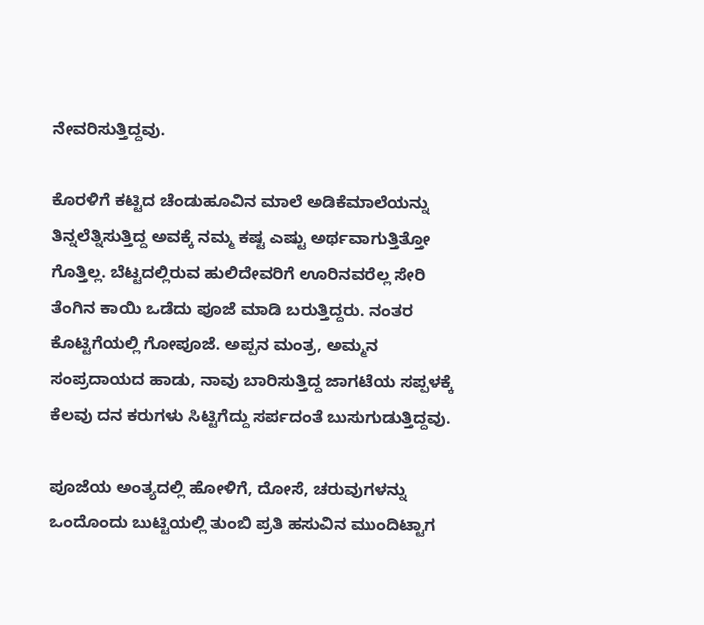ನೇವರಿಸುತ್ತಿದ್ದವು.

ಕೊರಳಿಗೆ ಕಟ್ಟಿದ ಚೆಂಡುಹೂವಿನ ಮಾಲೆ ಅಡಿಕೆಮಾಲೆಯನ್ನು ತಿನ್ನಲೆತ್ನಿಸುತ್ತಿದ್ದ ಅವಕ್ಕೆ ನಮ್ಮ ಕಷ್ಟ ಎಷ್ಟು ಅರ್ಥವಾಗುತ್ತಿತ್ತೋ ಗೊತ್ತಿಲ್ಲ. ಬೆಟ್ಟದಲ್ಲಿರುವ ಹುಲಿದೇವರಿಗೆ ಊರಿನವರೆಲ್ಲ ಸೇರಿ ತೆಂಗಿನ ಕಾಯಿ ಒಡೆದು ಪೂಜೆ ಮಾಡಿ ಬರುತ್ತಿದ್ದರು. ನಂತರ ಕೊಟ್ಟಿಗೆಯಲ್ಲಿ ಗೋಪೂಜೆ. ಅಪ್ಪನ ಮಂತ್ರ, ಅಮ್ಮನ ಸಂಪ್ರದಾಯದ ಹಾಡು, ನಾವು ಬಾರಿಸುತ್ತಿದ್ದ ಜಾಗಟೆಯ ಸಪ್ಪಳಕ್ಕೆ ಕೆಲವು ದನ ಕರುಗಳು ಸಿಟ್ಟಿಗೆದ್ದು ಸರ್ಪದಂತೆ ಬುಸುಗುಡುತ್ತಿದ್ದವು.

ಪೂಜೆಯ ಅಂತ್ಯದಲ್ಲಿ ಹೋಳಿಗೆ, ದೋಸೆ, ಚರುವುಗಳನ್ನು ಒಂದೊಂದು ಬುಟ್ಟಿಯಲ್ಲಿ ತುಂಬಿ ಪ್ರತಿ ಹಸುವಿನ ಮುಂದಿಟ್ಟಾಗ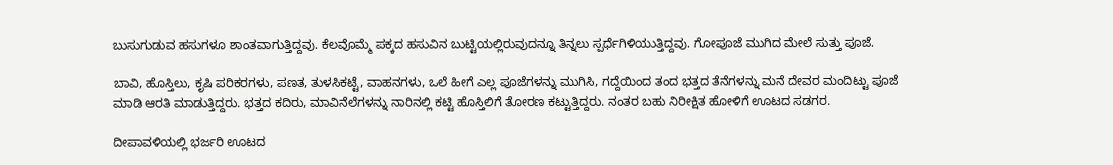ಬುಸುಗುಡುವ ಹಸುಗಳೂ ಶಾಂತವಾಗುತ್ತಿದ್ದವು. ಕೆಲವೊಮ್ಮೆ ಪಕ್ಕದ ಹಸುವಿನ ಬುಟ್ಟಿಯಲ್ಲಿರುವುದನ್ನೂ ತಿನ್ನಲು ಸ್ಪರ್ಧೆಗಿಳಿಯುತ್ತಿದ್ದವು. ಗೋಪೂಜೆ ಮುಗಿದ ಮೇಲೆ ಸುತ್ತು ಪೂಜೆ.

ಬಾವಿ, ಹೊಸ್ತಿಲು, ಕೃಷಿ ಪರಿಕರಗಳು, ಪಣತ, ತುಳಸಿಕಟ್ಟೆ, ವಾಹನಗಳು, ಒಲೆ ಹೀಗೆ ಎಲ್ಲ ಪೂಜೆಗಳನ್ನು ಮುಗಿಸಿ, ಗದ್ದೆಯಿಂದ ತಂದ ಭತ್ತದ ತೆನೆಗಳನ್ನು ಮನೆ ದೇವರ ಮಂದಿಟ್ಟು ಪೂಜೆ ಮಾಡಿ ಆರತಿ ಮಾಡುತ್ತಿದ್ದರು. ಭತ್ತದ ಕದಿರು, ಮಾವಿನೆಲೆಗಳನ್ನು ನಾರಿನಲ್ಲಿ ಕಟ್ಟಿ ಹೊಸ್ತಿಲಿಗೆ ತೋರಣ ಕಟ್ಟುತ್ತಿದ್ದರು. ನಂತರ ಬಹು ನಿರೀಕ್ಷಿತ ಹೋಳಿಗೆ ಊಟದ ಸಡಗರ.

ದೀಪಾವಳಿಯಲ್ಲಿ ಭರ್ಜರಿ ಊಟದ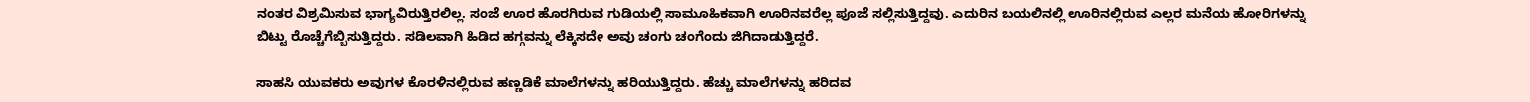ನಂತರ ವಿಶ್ರಮಿಸುವ ಭಾಗ್ಯವಿರುತ್ತಿರಲಿಲ್ಲ. ಸಂಜೆ ಊರ ಹೊರಗಿರುವ ಗುಡಿಯಲ್ಲಿ ಸಾಮೂಹಿಕವಾಗಿ ಊರಿನವರೆಲ್ಲ ಪೂಜೆ ಸಲ್ಲಿಸುತ್ತಿದ್ದವು. ಎದುರಿನ ಬಯಲಿನಲ್ಲಿ ಊರಿನಲ್ಲಿರುವ ಎಲ್ಲರ ಮನೆಯ ಹೋರಿಗಳನ್ನು ಬಿಟ್ಟು ರೊಚ್ಚೆಗೆಬ್ಬಿಸುತ್ತಿದ್ದರು. ಸಡಿಲವಾಗಿ ಹಿಡಿದ ಹಗ್ಗವನ್ನು ಲೆಕ್ಕಿಸದೇ ಅವು ಚಂಗು ಚಂಗೆಂದು ಜಿಗಿದಾಡುತ್ತಿದ್ದರೆ.

ಸಾಹಸಿ ಯುವಕರು ಅವುಗಳ ಕೊರಳಿನಲ್ಲಿರುವ ಹಣ್ಣಡಿಕೆ ಮಾಲೆಗಳನ್ನು ಹರಿಯುತ್ತಿದ್ದರು. ಹೆಚ್ಚು ಮಾಲೆಗಳನ್ನು ಹರಿದವ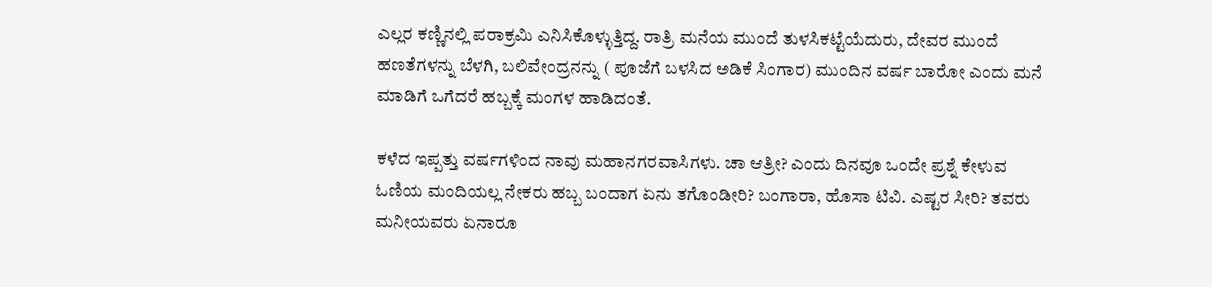ಎಲ್ಲರ ಕಣ್ಣಿನಲ್ಲಿ ಪರಾಕ್ರಮಿ ಎನಿಸಿಕೊಳ್ಳುತ್ತಿದ್ದ. ರಾತ್ರಿ ಮನೆಯ ಮುಂದೆ ತುಳಸಿಕಟ್ಟೆಯೆದುರು, ದೇವರ ಮುಂದೆ ಹಣತೆಗಳನ್ನು ಬೆಳಗಿ, ಬಲಿವೇಂದ್ರನನ್ನು ( ಪೂಜೆಗೆ ಬಳಸಿದ ಅಡಿಕೆ ಸಿಂಗಾರ) ಮುಂದಿನ ವರ್ಷ ಬಾರೋ ಎಂದು ಮನೆ ಮಾಡಿಗೆ ಒಗೆದರೆ ಹಬ್ಬಕ್ಕೆ ಮಂಗಳ ಹಾಡಿದಂತೆ.

ಕಳೆದ ಇಪ್ಪತ್ತು ವರ್ಷಗಳಿಂದ ನಾವು ಮಹಾನಗರವಾಸಿಗಳು. ಚಾ ಆತ್ರೀ? ಎಂದು ದಿನವೂ ಒಂದೇ ಪ್ರಶ್ನೆ ಕೇಳುವ ಓಣಿಯ ಮಂದಿಯಲ್ಲ ನೇಕರು ಹಬ್ಬ ಬಂದಾಗ ಏನು ತಗೊಂಡೀರಿ? ಬಂಗಾರಾ, ಹೊಸಾ ಟಿವಿ. ಎಷ್ಟರ ಸೀರಿ? ತವರು ಮನೀಯವರು ಏನಾರೂ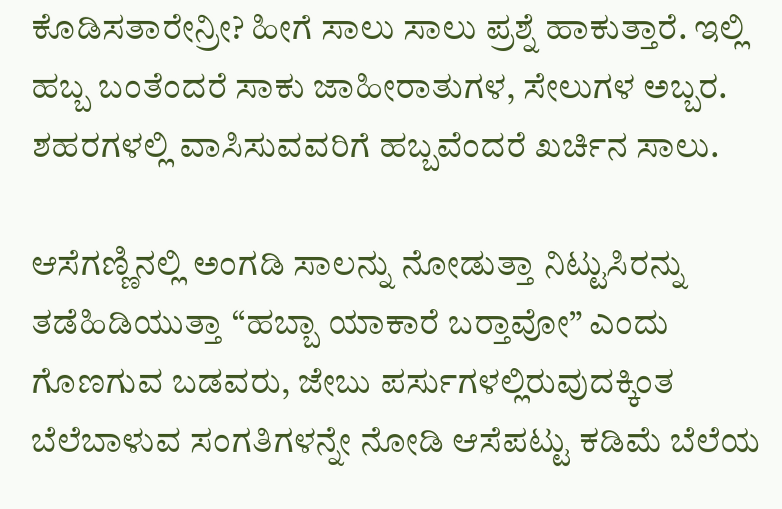ಕೊಡಿಸತಾರೇನ್ರೀ? ಹೀಗೆ ಸಾಲು ಸಾಲು ಪ್ರಶ್ನೆ ಹಾಕುತ್ತಾರೆ. ಇಲ್ಲಿ ಹಬ್ಬ ಬಂತೆಂದರೆ ಸಾಕು ಜಾಹೀರಾತುಗಳ, ಸೇಲುಗಳ ಅಬ್ಬರ. ಶಹರಗಳಲ್ಲಿ ವಾಸಿಸುವವರಿಗೆ ಹಬ್ಬವೆಂದರೆ ಖರ್ಚಿನ ಸಾಲು.

ಆಸೆಗಣ್ಣಿನಲ್ಲಿ ಅಂಗಡಿ ಸಾಲನ್ನು ನೋಡುತ್ತಾ ನಿಟ್ಟುಸಿರನ್ನು ತಡೆಹಿಡಿಯುತ್ತಾ “ಹಬ್ಬಾ ಯಾಕಾರೆ ಬರ‍್ತಾವೋ” ಎಂದು ಗೊಣಗುವ ಬಡವರು, ಜೇಬು ಪರ್ಸುಗಳಲ್ಲಿರುವುದಕ್ಕಿಂತ ಬೆಲೆಬಾಳುವ ಸಂಗತಿಗಳನ್ನೇ ನೋಡಿ ಆಸೆಪಟ್ಟು ಕಡಿಮೆ ಬೆಲೆಯ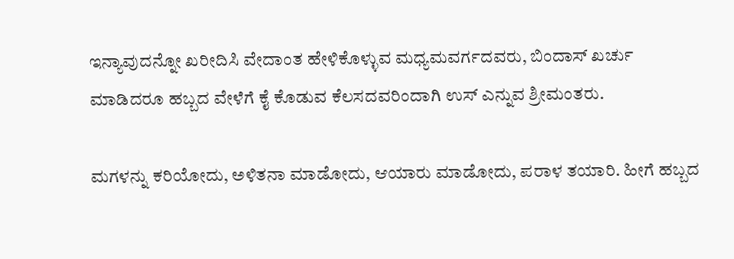ಇನ್ಯಾವುದನ್ನೋ ಖರೀದಿಸಿ ವೇದಾಂತ ಹೇಳಿಕೊಳ್ಳುವ ಮಧ್ಯಮವರ್ಗದವರು, ಬಿಂದಾಸ್ ಖರ್ಚು ಮಾಡಿದರೂ ಹಬ್ಬದ ವೇಳೆಗೆ ಕೈ ಕೊಡುವ ಕೆಲಸದವರಿಂದಾಗಿ ಉಸ್ ಎನ್ನುವ ಶ್ರೀಮಂತರು.

ಮಗಳನ್ನು ಕರಿಯೋದು, ಅಳಿತನಾ ಮಾಡೋದು, ಆಯಾರು ಮಾಡೋದು, ಪರಾಳ ತಯಾರಿ. ಹೀಗೆ ಹಬ್ಬದ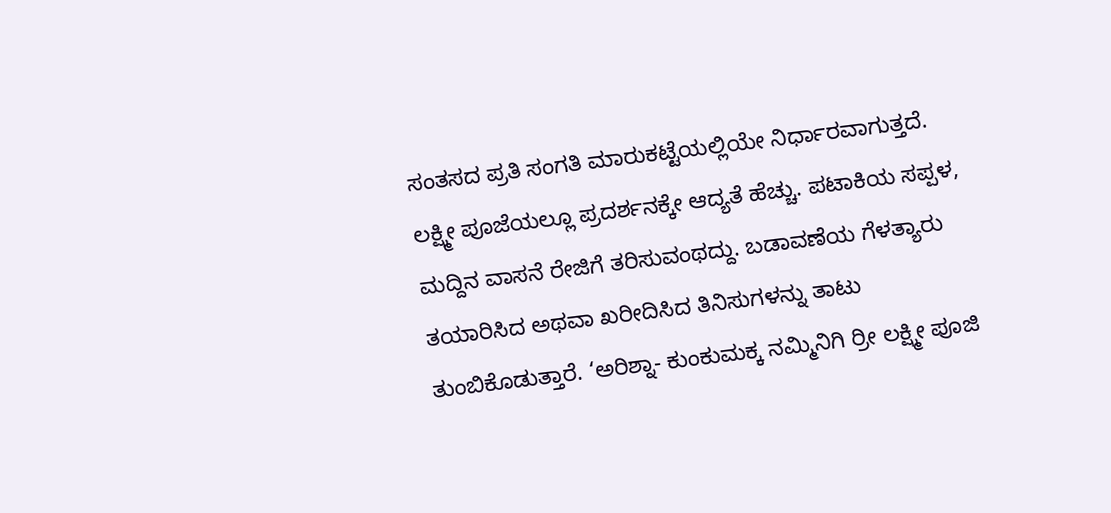ಸಂತಸದ ಪ್ರತಿ ಸಂಗತಿ ಮಾರುಕಟ್ಟೆಯಲ್ಲಿಯೇ ನಿರ್ಧಾರವಾಗುತ್ತದೆ. ಲಕ್ಷ್ಮೀ ಪೂಜೆಯಲ್ಲೂ ಪ್ರದರ್ಶನಕ್ಕೇ ಆದ್ಯತೆ ಹೆಚ್ಚು. ಪಟಾಕಿಯ ಸಪ್ಪಳ, ಮದ್ದಿನ ವಾಸನೆ ರೇಜಿಗೆ ತರಿಸುವಂಥದ್ದು. ಬಡಾವಣೆಯ ಗೆಳತ್ಯಾರು ತಯಾರಿಸಿದ ಅಥವಾ ಖರೀದಿಸಿದ ತಿನಿಸುಗಳನ್ನು ತಾಟು ತುಂಬಿಕೊಡುತ್ತಾರೆ. ‘ಅರಿಶ್ನಾ- ಕುಂಕುಮಕ್ಕ ನಮ್ಮಿನಿಗಿ ರ‍್ರೀ ಲಕ್ಷ್ಮೀ ಪೂಜಿ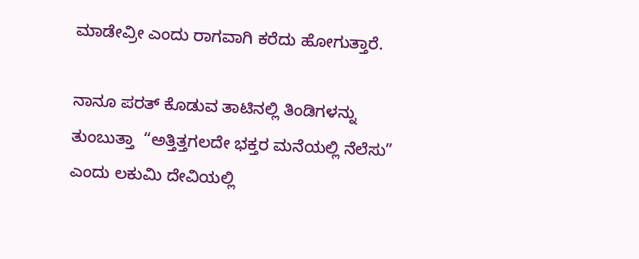ಮಾಡೇವ್ರೀ ಎಂದು ರಾಗವಾಗಿ ಕರೆದು ಹೋಗುತ್ತಾರೆ.

ನಾನೂ ಪರತ್ ಕೊಡುವ ತಾಟಿನಲ್ಲಿ ತಿಂಡಿಗಳನ್ನು ತುಂಬುತ್ತಾ  “ಅತ್ತಿತ್ತಗಲದೇ ಭಕ್ತರ ಮನೆಯಲ್ಲಿ ನೆಲೆಸು” ಎಂದು ಲಕುಮಿ ದೇವಿಯಲ್ಲಿ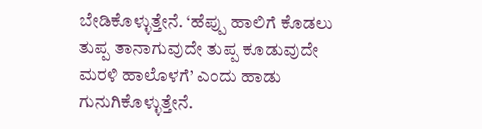ಬೇಡಿಕೊಳ್ಳುತ್ತೇನೆ. ‘ಹೆಪ್ಪು ಹಾಲಿಗೆ ಕೊಡಲು ತುಪ್ಪ ತಾನಾಗುವುದೇ ತುಪ್ಪ ಕೂಡುವುದೇ ಮರಳಿ ಹಾಲೊಳಗೆ’ ಎಂದು ಹಾಡು ಗುನುಗಿಕೊಳ್ಳುತ್ತೇನೆ.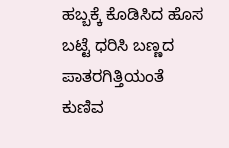ಹಬ್ಬಕ್ಕೆ ಕೊಡಿಸಿದ ಹೊಸ ಬಟ್ಟೆ ಧರಿಸಿ ಬಣ್ಣದ ಪಾತರಗಿತ್ತಿಯಂತೆ ಕುಣಿವ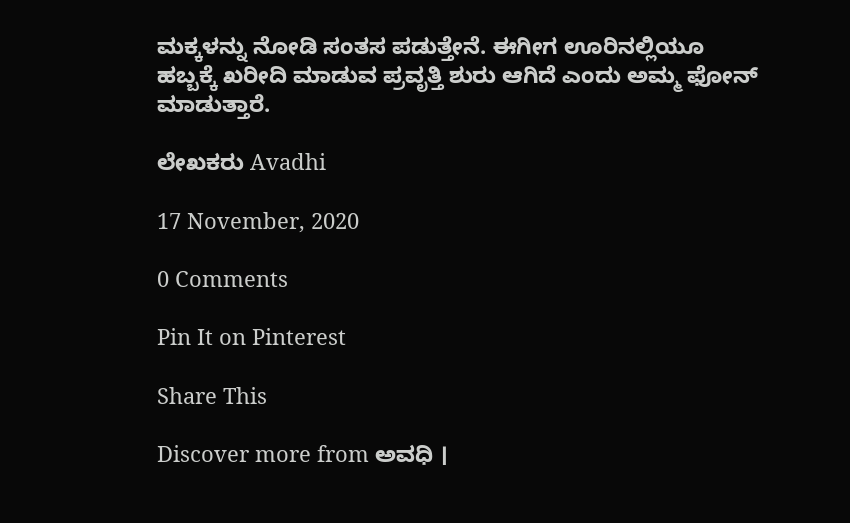ಮಕ್ಕಳನ್ನು ನೋಡಿ ಸಂತಸ ಪಡುತ್ತೇನೆ. ಈಗೀಗ ಊರಿನಲ್ಲಿಯೂ ಹಬ್ಬಕ್ಕೆ ಖರೀದಿ ಮಾಡುವ ಪ್ರವೃತ್ತಿ ಶುರು ಆಗಿದೆ ಎಂದು ಅಮ್ಮ ಫೋನ್ ಮಾಡುತ್ತಾರೆ.

ಲೇಖಕರು Avadhi

17 November, 2020

0 Comments

Pin It on Pinterest

Share This

Discover more from ಅವಧಿ ।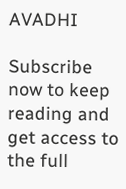AVADHI

Subscribe now to keep reading and get access to the full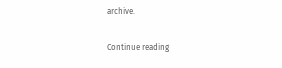archive.

Continue reading